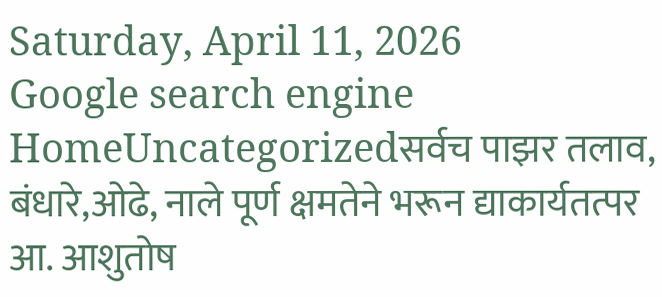Saturday, April 11, 2026
Google search engine
HomeUncategorizedसर्वच पाझर तलाव, बंधारे,ओढे, नाले पूर्ण क्षमतेने भरून द्याकार्यतत्पर आ. आशुतोष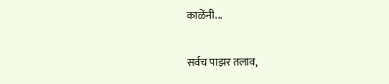काळेंनी...

सर्वच पाझर तलाव,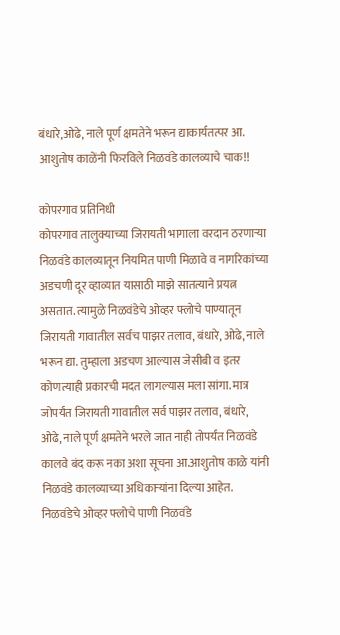बंधारे,ओढे, नाले पूर्ण क्षमतेने भरून द्याकार्यतत्पर आ. आशुतोष काळेंनी फिरविले निळवंडे कालव्याचे चाक!!

कोपरगाव प्रतिनिधी
कोपरगाव तालुक्याच्या जिरायती भागाला वरदान ठरणाऱ्या निळवंडे कालव्यातून नियमित पाणी मिळावे व नागरिकांच्या अडचणी दूर व्हाव्यात यासाठी माझे सातत्याने प्रयत्न असतात. त्यामुळे निळवंडेचे ओव्हर फ्लोचे पाण्यातून जिरायती गावातील सर्वच पाझर तलाव, बंधारे, ओढे, नाले भरून द्या. तुम्हाला अडचण आल्यास जेसीबी व इतर कोणत्याही प्रकारची मदत लागल्यास मला सांगा. मात्र जोपर्यंत जिरायती गावातील सर्व पाझर तलाव, बंधारे, ओढे, नाले पूर्ण क्षमतेने भरले जात नाही तोपर्यंत निळवंडे कालवे बंद करू नका अशा सूचना आ.आशुतोष काळे यांनी निळवंडे कालव्याच्या अधिकाऱ्यांना दिल्या आहेत.
निळवंडेचे ओव्हर फ्लोचे पाणी निळवंडे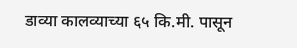डाव्या कालव्याच्या ६५ कि.मी. पासून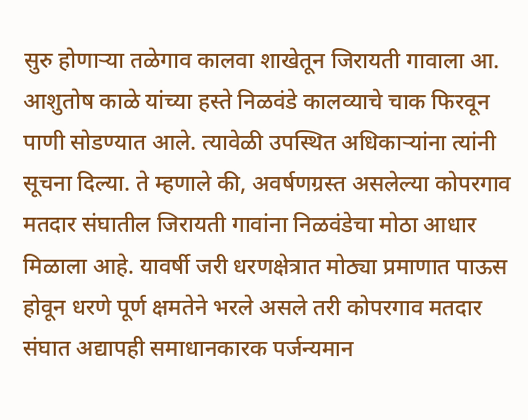सुरु होणाऱ्या तळेगाव कालवा शाखेतून जिरायती गावाला आ. आशुतोष काळे यांच्या हस्ते निळवंडे कालव्याचे चाक फिरवून पाणी सोडण्यात आले. त्यावेळी उपस्थित अधिकाऱ्यांना त्यांनी सूचना दिल्या. ते म्हणाले की, अवर्षणग्रस्त असलेल्या कोपरगाव मतदार संघातील जिरायती गावांना निळवंडेचा मोठा आधार मिळाला आहे. यावर्षी जरी धरणक्षेत्रात मोठ्या प्रमाणात पाऊस होवून धरणे पूर्ण क्षमतेने भरले असले तरी कोपरगाव मतदार संघात अद्यापही समाधानकारक पर्जन्यमान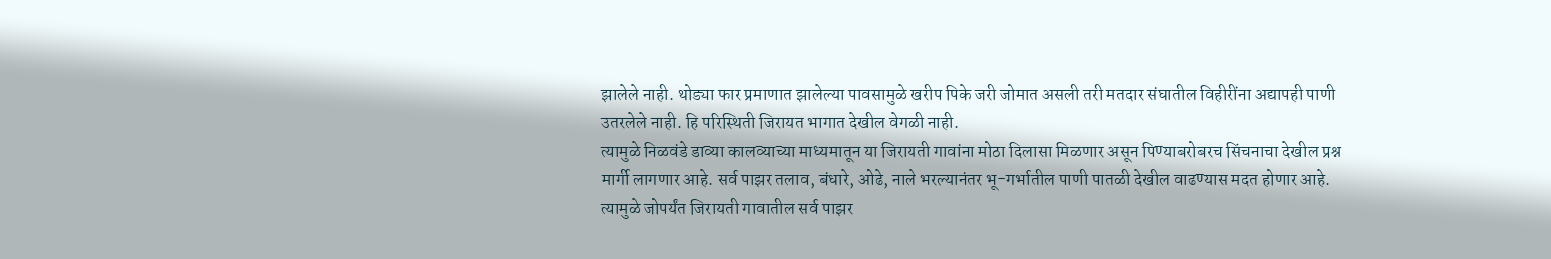झालेले नाही. थोड्या फार प्रमाणात झालेल्या पावसामुळे खरीप पिके जरी जोमात असली तरी मतदार संघातील विहीरींना अद्यापही पाणी उतरलेले नाही. हि परिस्थिती जिरायत भागात देखील वेगळी नाही.
त्यामुळे निळवंडे डाव्या कालव्याच्या माध्यमातून या जिरायती गावांना मोठा दिलासा मिळणार असून पिण्याबरोबरच सिंचनाचा देखील प्रश्न मार्गी लागणार आहे. सर्व पाझर तलाव, बंधारे, ओढे, नाले भरल्यानंतर भू-गर्भातील पाणी पातळी देखील वाढण्यास मदत होणार आहे. त्यामुळे जोपर्यंत जिरायती गावातील सर्व पाझर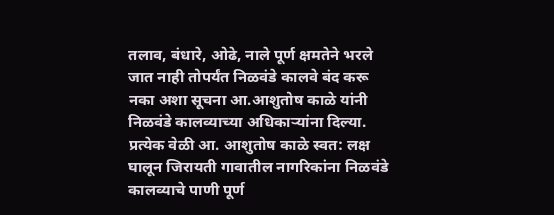तलाव, बंधारे, ओढे, नाले पूर्ण क्षमतेने भरले जात नाही तोपर्यंत निळवंडे कालवे बंद करू नका अशा सूचना आ.आशुतोष काळे यांनी निळवंडे कालव्याच्या अधिकाऱ्यांना दिल्या. प्रत्येक वेळी आ. आशुतोष काळे स्वत: लक्ष घालून जिरायती गावातील नागरिकांना निळवंडे कालव्याचे पाणी पूर्ण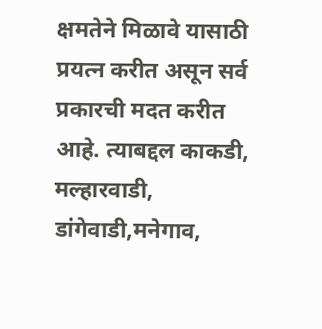क्षमतेने मिळावे यासाठी प्रयत्न करीत असून सर्व प्रकारची मदत करीत आहे. त्याबद्दल काकडी, मल्हारवाडी, डांगेवाडी,मनेगाव,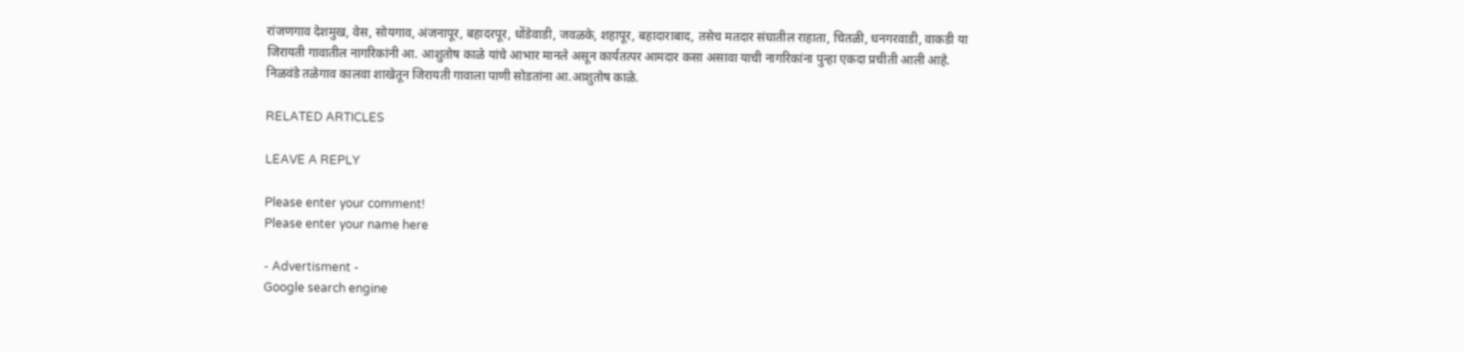रांजणगाव देशमुख, वेस, सोयगाव, अंजनापूर, बहादरपूर, धोंडेवाडी, जवळके, शहापूर, बहादाराबाद, तसेच मतदार संघातील राहाता, चितळी, धनगरवाडी, वाकडी या जिरायती गावातील नागरिकांनी आ. आशुतोष काळे यांचे आभार मानले असून कार्यतत्पर आमदार कसा असावा याची नागरिकांना पुन्हा एकदा प्रचीती आली आहे.
निळवंडे तळेगाव कालवा शाखेतून जिरायती गावाला पाणी सोडतांना आ.आशुतोष काळे.

RELATED ARTICLES

LEAVE A REPLY

Please enter your comment!
Please enter your name here

- Advertisment -
Google search engine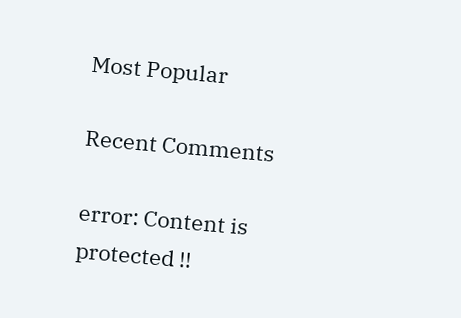Most Popular

Recent Comments

error: Content is protected !!